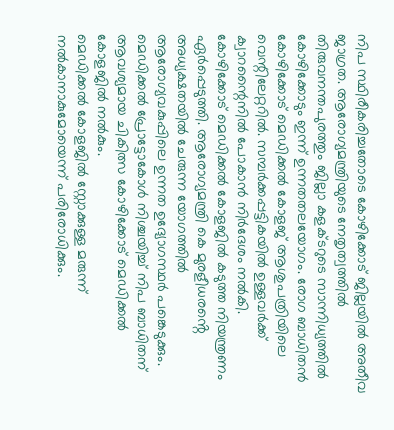നിപ സ്ഥിരീകരിച്ചതോടെ കോഴിക്കോട് ജില്ലയിൽ അതീവ ജാഗ്രത. ആരോഗ്യമന്ത്രിയുടെ നേതൃത്വത്തിൽ തിരുവനന്തപുരത്തും ജില്ലാ കളക്ടറുടെ സാന്നിധ്യത്തിൽ കോഴിക്കോടും ഇന്ന് ഉന്നതതലയോഗം. രോഗ ബാധിതൻ കോഴിക്കോട് മെഡിക്കൽ കോളജ് ആശുപത്രിയിലെ വെന്റിലേറ്ററിൽ. സമ്പർക്കപ്പട്ടികയിൽ ഉള്ളവർക്ക് ക്വാറന്റൈനിൽ പോകാൻ നിർദേശം നൽകി.
കോഴിക്കോട് മെഡിക്കൽ കോളജിൽ കടുത്ത നിയന്ത്രണം ഏർപ്പെടുത്തി. ആരോഗ്യമന്ത്രി കെ മുരളീധരൻ്റെ അധ്യക്ഷതയിൽ ചേരുന്ന യോഗത്തിൽ ആരോഗ്യവകുപ്പിലെ ഉന്നത ഉദ്യോഗസ്ഥർ പങ്കെടുക്കും. മെഡിക്കൽ പ്രോട്ടോകോൾ നിശ്ചയിച്ച് നിപ ബാധിതന് ആവശ്യമായ ചികിത്സ കോഴിക്കോട് മെഡിക്കൽ കോളജിൽ നൽകും.
മെഡിക്കൽ കോളജിൽ സ്റ്റോക്കുള്ള മരുന്ന് നൽകാനാകുമോയെന്ന് പരിരോധിക്കും.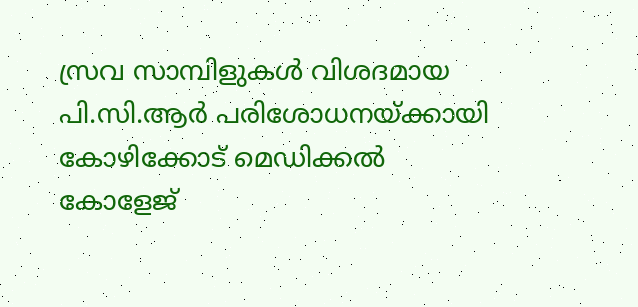സ്രവ സാമ്പിളുകൾ വിശദമായ പി.സി.ആർ പരിശോധനയ്ക്കായി കോഴിക്കോട് മെഡിക്കൽ കോളേജ്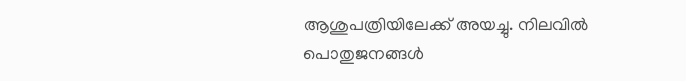ആശുപത്രിയിലേക്ക് അയച്ചു. നിലവിൽ പൊതുജനങ്ങൾ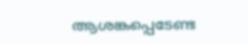ആശങ്കപ്പെടേണ്ട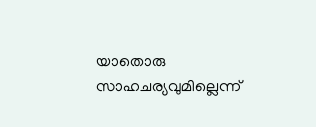യാതൊരു സാഹചര്യവുമില്ലെന്ന്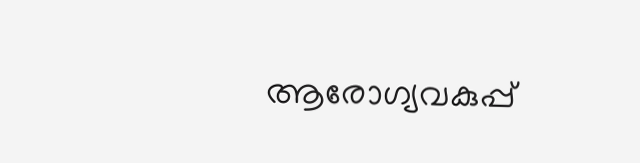ആരോഗ്യവകുപ്പ്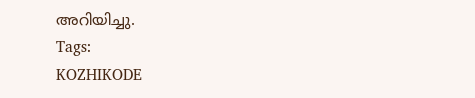അറിയിച്ചു.
Tags:
KOZHIKODE